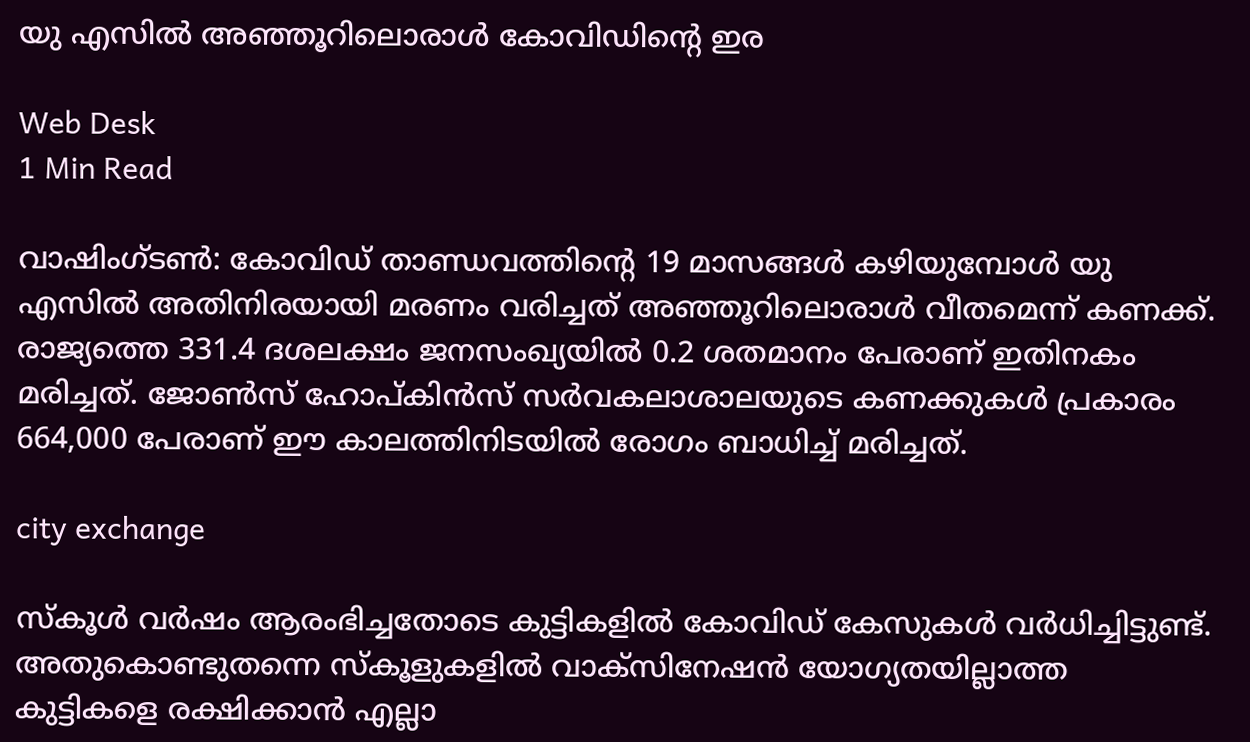യു എസില്‍ അഞ്ഞൂറിലൊരാള്‍ കോവിഡിന്റെ ഇര

Web Desk
1 Min Read

വാഷിംഗ്ടണ്‍: കോവിഡ് താണ്ഡവത്തിന്റെ 19 മാസങ്ങള്‍ കഴിയുമ്പോള്‍ യു എസില്‍ അതിനിരയായി മരണം വരിച്ചത് അഞ്ഞൂറിലൊരാള്‍ വീതമെന്ന് കണക്ക്. രാജ്യത്തെ 331.4 ദശലക്ഷം ജനസംഖ്യയില്‍ 0.2 ശതമാനം പേരാണ് ഇതിനകം മരിച്ചത്. ജോണ്‍സ് ഹോപ്കിന്‍സ് സര്‍വകലാശാലയുടെ കണക്കുകള്‍ പ്രകാരം 664,000 പേരാണ് ഈ കാലത്തിനിടയില്‍ രോഗം ബാധിച്ച് മരിച്ചത്.

city exchange

സ്‌കൂള്‍ വര്‍ഷം ആരംഭിച്ചതോടെ കുട്ടികളില്‍ കോവിഡ് കേസുകള്‍ വര്‍ധിച്ചിട്ടുണ്ട്. അതുകൊണ്ടുതന്നെ സ്‌കൂളുകളില്‍ വാക്‌സിനേഷന്‍ യോഗ്യതയില്ലാത്ത കുട്ടികളെ രക്ഷിക്കാന്‍ എല്ലാ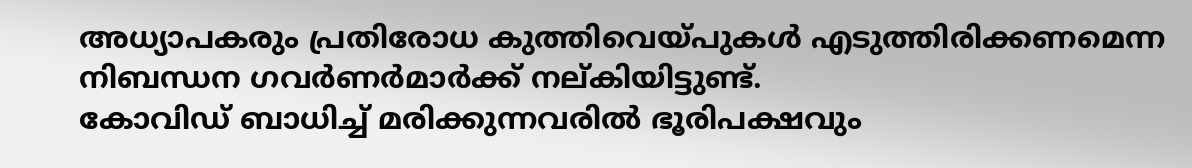അധ്യാപകരും പ്രതിരോധ കുത്തിവെയ്പുകള്‍ എടുത്തിരിക്കണമെന്ന നിബന്ധന ഗവര്‍ണര്‍മാര്‍ക്ക് നല്കിയിട്ടുണ്ട്.
കോവിഡ് ബാധിച്ച് മരിക്കുന്നവരില്‍ ഭൂരിപക്ഷവും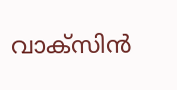വാക്‌സിന്‍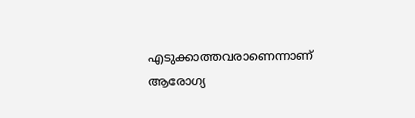എടുക്കാത്തവരാണെന്നാണ് ആരോഗ്യ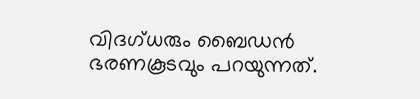വിദഗ്ധരും ബൈഡന്‍ ഭരണകൂടവും പറയുന്നത്.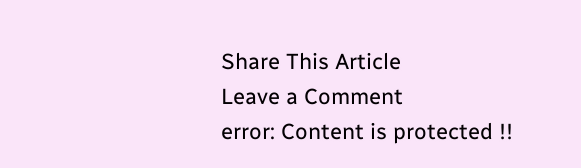Share This Article
Leave a Comment
error: Content is protected !!